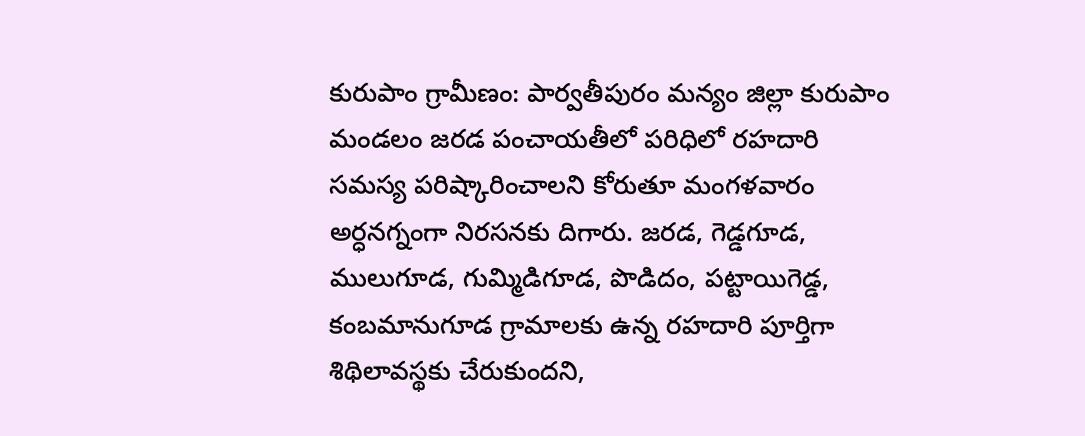కురుపాం గ్రామీణం: పార్వతీపురం మన్యం జిల్లా కురుపాం మండలం జరడ పంచాయతీలో పరిధిలో రహదారి సమస్య పరిష్కారించాలని కోరుతూ మంగళవారం అర్ధనగ్నంగా నిరసనకు దిగారు. జరడ, గెడ్డగూడ, ములుగూడ, గుమ్మిడిగూడ, పొడిదం, పట్టాయిగెడ్డ, కంబమానుగూడ గ్రామాలకు ఉన్న రహదారి పూర్తిగా శిథిలావస్థకు చేరుకుందని,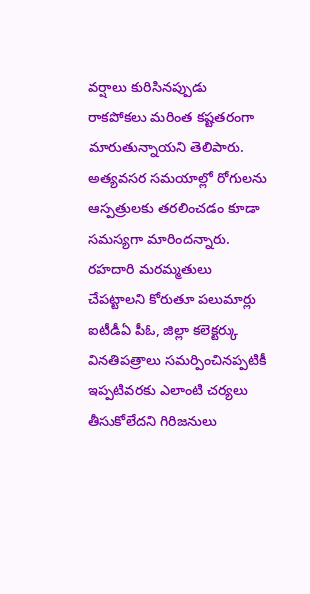వర్షాలు కురిసినప్పుడు రాకపోకలు మరింత కష్టతరంగా మారుతున్నాయని తెలిపారు. అత్యవసర సమయాల్లో రోగులను ఆస్పత్రులకు తరలించడం కూడా సమస్యగా మారిందన్నారు. రహదారి మరమ్మతులు చేపట్టాలని కోరుతూ పలుమార్లు ఐటీడీఏ పీఓ, జిల్లా కలెక్టర్కు వినతిపత్రాలు సమర్పించినప్పటికీ ఇప్పటివరకు ఎలాంటి చర్యలు తీసుకోలేదని గిరిజనులు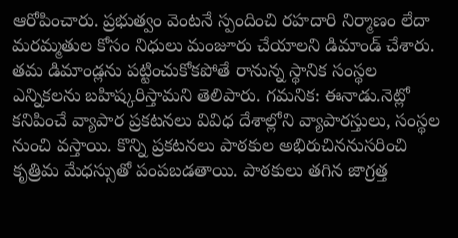ఆరోపించారు. ప్రభుత్వం వెంటనే స్పందించి రహదారి నిర్మాణం లేదా మరమ్మతుల కోసం నిధులు మంజూరు చేయాలని డిమాండ్ చేశారు. తమ డిమాండ్లను పట్టించుకోకపోతే రానున్న స్థానిక సంస్థల ఎన్నికలను బహిష్కరిస్తామని తెలిపారు. గమనిక: ఈనాడు.నెట్లో కనిపించే వ్యాపార ప్రకటనలు వివిధ దేశాల్లోని వ్యాపారస్తులు, సంస్థల నుంచి వస్తాయి. కొన్ని ప్రకటనలు పాఠకుల అభిరుచిననుసరించి కృత్రిమ మేధస్సుతో పంపబడతాయి. పాఠకులు తగిన జాగ్రత్త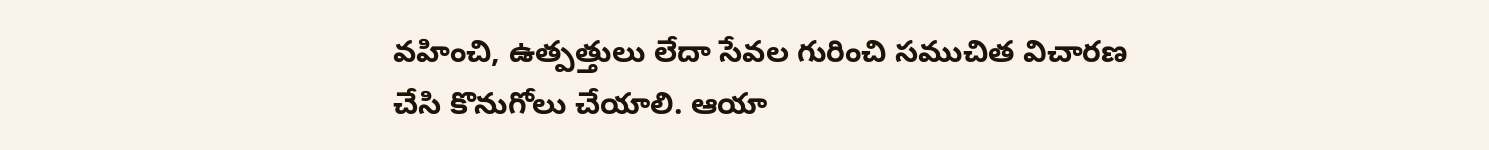వహించి, ఉత్పత్తులు లేదా సేవల గురించి సముచిత విచారణ చేసి కొనుగోలు చేయాలి. ఆయా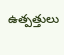ఉత్పత్తులు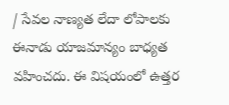/ సేవల నాణ్యత లేదా లోపాలకు ఈనాడు యాజమాన్యం బాధ్యత వహించదు. ఈ విషయంలో ఉత్తర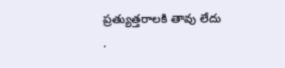ప్రత్యుత్తరాలకి తావు లేదు
.